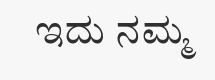ಇದು ನಮ್ಮ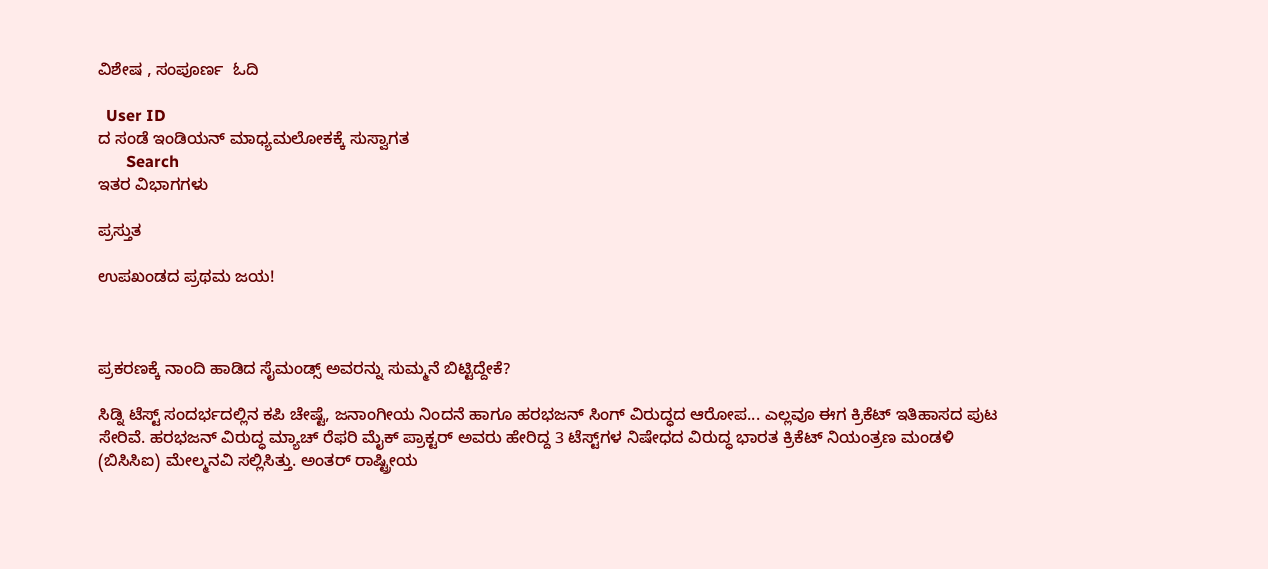ವಿಶೇಷ , ಸಂಪೂರ್ಣ  ಓದಿ

  User ID
ದ ಸಂಡೆ ಇಂಡಿಯನ್ ಮಾಧ್ಯಮಲೋಕಕ್ಕೆ ಸುಸ್ವಾಗತ
       Search
ಇತರ ವಿಭಾಗಗಳು

ಪ್ರಸ್ತುತ

ಉಪಖಂಡದ ಪ್ರಥಮ ಜಯ!



ಪ್ರಕರಣಕ್ಕೆ ನಾಂದಿ ಹಾಡಿದ ಸೈಮಂಡ್ಸ್ ಅವರನ್ನು ಸುಮ್ಮನೆ ಬಿಟ್ಟಿದ್ದೇಕೆ?

ಸಿಡ್ನಿ ಟೆಸ್ಟ್ ಸಂದರ್ಭದಲ್ಲಿನ ಕಪಿ ಚೇಷ್ಟೆ, ಜನಾಂಗೀಯ ನಿಂದನೆ ಹಾಗೂ ಹರಭಜನ್ ಸಿಂಗ್ ವಿರುದ್ಧದ ಆರೋಪ... ಎಲ್ಲವೂ ಈಗ ಕ್ರಿಕೆಟ್ ಇತಿಹಾಸದ ಪುಟ ಸೇರಿವೆ. ಹರಭಜನ್ ವಿರುದ್ಧ ಮ್ಯಾಚ್ ರೆಫರಿ ಮೈಕ್ ಪ್ರಾಕ್ಟರ್ ಅವರು ಹೇರಿದ್ದ 3 ಟೆಸ್ಟ್‌ಗಳ ನಿಷೇಧದ ವಿರುದ್ಧ ಭಾರತ ಕ್ರಿಕೆಟ್ ನಿಯಂತ್ರಣ ಮಂಡಳಿ (ಬಿಸಿಸಿಐ) ಮೇಲ್ಮನವಿ ಸಲ್ಲಿಸಿತ್ತು. ಅಂತರ್ ರಾಷ್ಟ್ರೀಯ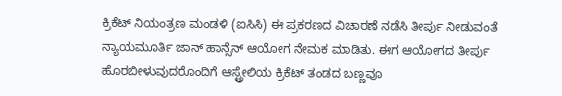ಕ್ರಿಕೆಟ್ ನಿಯಂತ್ರಣ ಮಂಡಳಿ (ಐಸಿಸಿ) ಈ ಪ್ರಕರಣದ ವಿಚಾರಣೆ ನಡೆಸಿ ತೀರ್ಪು ನೀಡುವಂತೆ ನ್ಯಾಯಮೂರ್ತಿ ಜಾನ್ ಹಾನ್ಸೆನ್ ಆಯೋಗ ನೇಮಕ ಮಾಡಿತು. ಈಗ ಆಯೋಗದ ತೀರ್ಪು ಹೊರಬೀಳುವುದರೊಂದಿಗೆ ಆಸ್ಟ್ರೇಲಿಯ ಕ್ರಿಕೆಟ್ ತಂಡದ ಬಣ್ಣವೂ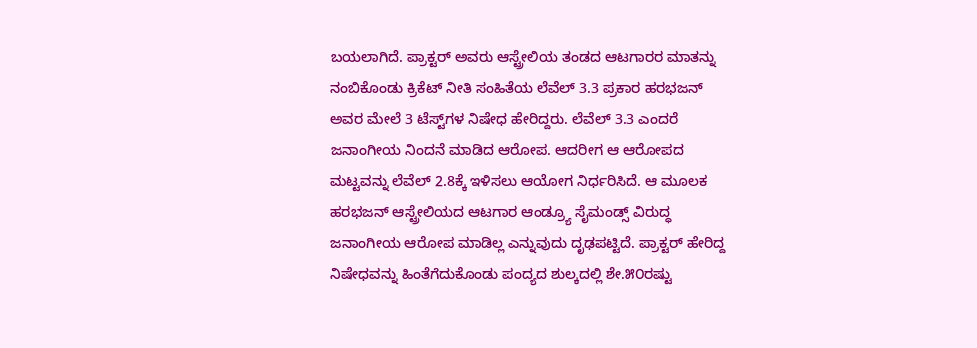ಬಯಲಾಗಿದೆ. ಪ್ರಾಕ್ಟರ್ ಅವರು ಆಸ್ಟ್ರೇಲಿಯ ತಂಡದ ಆಟಗಾರರ ಮಾತನ್ನು ನಂಬಿಕೊಂಡು ಕ್ರಿಕೆಟ್ ನೀತಿ ಸಂಹಿತೆಯ ಲೆವೆಲ್ 3.3 ಪ್ರಕಾರ ಹರಭಜನ್ ಅವರ ಮೇಲೆ 3 ಟೆಸ್ಟ್‌ಗಳ ನಿಷೇಧ ಹೇರಿದ್ದರು. ಲೆವೆಲ್ 3.3 ಎಂದರೆ ಜನಾಂಗೀಯ ನಿಂದನೆ ಮಾಡಿದ ಆರೋಪ. ಆದರೀಗ ಆ ಆರೋಪದ ಮಟ್ಟವನ್ನು ಲೆವೆಲ್ 2.8ಕ್ಕೆ ಇಳಿಸಲು ಆಯೋಗ ನಿರ್ಧರಿಸಿದೆ. ಆ ಮೂಲಕ ಹರಭಜನ್ ಆಸ್ಟ್ರೇಲಿಯದ ಆಟಗಾರ ಆಂಡ್ರ್ಯೂ ಸೈಮಂಡ್ಸ್ ವಿರುದ್ಧ ಜನಾಂಗೀಯ ಆರೋಪ ಮಾಡಿಲ್ಲ ಎನ್ನುವುದು ದೃಢಪಟ್ಟಿದೆ. ಪ್ರಾಕ್ಟರ್ ಹೇರಿದ್ದ ನಿಷೇಧವನ್ನು ಹಿಂತೆಗೆದುಕೊಂಡು ಪಂದ್ಯದ ಶುಲ್ಕದಲ್ಲಿ ಶೇ.೫೦ರಷ್ಟು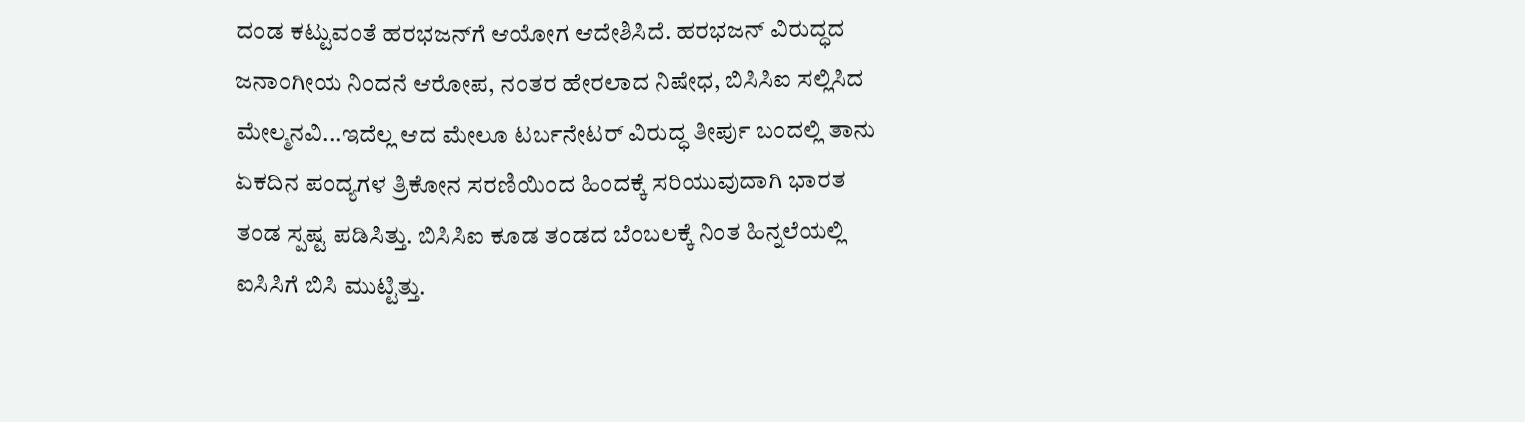ದಂಡ ಕಟ್ಟುವಂತೆ ಹರಭಜನ್‌ಗೆ ಆಯೋಗ ಆದೇಶಿಸಿದೆ. ಹರಭಜನ್ ವಿರುದ್ಧದ ಜನಾಂಗೀಯ ನಿಂದನೆ ಆರೋಪ, ನಂತರ ಹೇರಲಾದ ನಿಷೇಧ, ಬಿಸಿಸಿಐ ಸಲ್ಲಿಸಿದ ಮೇಲ್ಮನವಿ...ಇದೆಲ್ಲ ಆದ ಮೇಲೂ ಟರ್ಬನೇಟರ್ ವಿರುದ್ಧ ತೀರ್ಪು ಬಂದಲ್ಲಿ ತಾನು ಏಕದಿನ ಪಂದ್ಯಗಳ ತ್ರಿಕೋನ ಸರಣಿಯಿಂದ ಹಿಂದಕ್ಕೆ ಸರಿಯುವುದಾಗಿ ಭಾರತ ತಂಡ ಸ್ಪಷ್ಟ ಪಡಿಸಿತ್ತು. ಬಿಸಿಸಿಐ ಕೂಡ ತಂಡದ ಬೆಂಬಲಕ್ಕೆ ನಿಂತ ಹಿನ್ನಲೆಯಲ್ಲಿ ಐಸಿಸಿಗೆ ಬಿಸಿ ಮುಟ್ಟಿತ್ತು.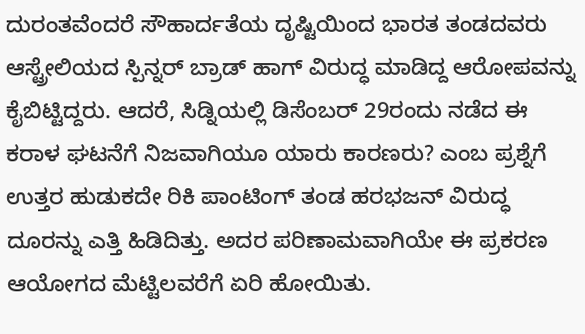ದುರಂತವೆಂದರೆ ಸೌಹಾರ್ದತೆಯ ದೃಷ್ಟಿಯಿಂದ ಭಾರತ ತಂಡದವರು ಆಸ್ಟ್ರೇಲಿಯದ ಸ್ಪಿನ್ನರ್ ಬ್ರಾಡ್ ಹಾಗ್ ವಿರುದ್ಧ ಮಾಡಿದ್ದ ಆರೋಪವನ್ನು ಕೈಬಿಟ್ಟಿದ್ದರು. ಆದರೆ, ಸಿಡ್ನಿಯಲ್ಲಿ ಡಿಸೆಂಬರ್ 29ರಂದು ನಡೆದ ಈ ಕರಾಳ ಘಟನೆಗೆ ನಿಜವಾಗಿಯೂ ಯಾರು ಕಾರಣರು? ಎಂಬ ಪ್ರಶ್ನೆಗೆ ಉತ್ತರ ಹುಡುಕದೇ ರಿಕಿ ಪಾಂಟಿಂಗ್ ತಂಡ ಹರಭಜನ್ ವಿರುದ್ಧ ದೂರನ್ನು ಎತ್ತಿ ಹಿಡಿದಿತ್ತು. ಅದರ ಪರಿಣಾಮವಾಗಿಯೇ ಈ ಪ್ರಕರಣ ಆಯೋಗದ ಮೆಟ್ಟಿಲವರೆಗೆ ಏರಿ ಹೋಯಿತು.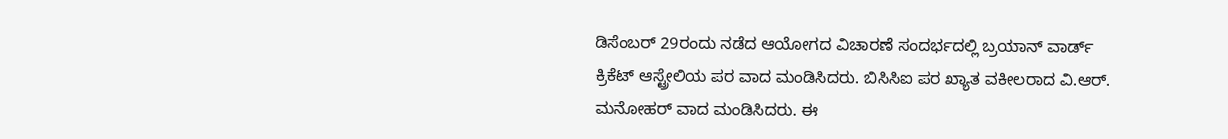ಡಿಸೆಂಬರ್ 29ರಂದು ನಡೆದ ಆಯೋಗದ ವಿಚಾರಣೆ ಸಂದರ್ಭದಲ್ಲಿ ಬ್ರಯಾನ್ ವಾರ್ಡ್ ಕ್ರಿಕೆಟ್ ಆಸ್ಟ್ರೇಲಿಯ ಪರ ವಾದ ಮಂಡಿಸಿದರು. ಬಿಸಿಸಿಐ ಪರ ಖ್ಯಾತ ವಕೀಲರಾದ ವಿ.ಆರ್. ಮನೋಹರ್ ವಾದ ಮಂಡಿಸಿದರು. ಈ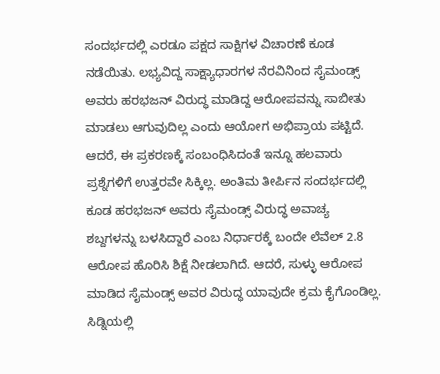ಸಂದರ್ಭದಲ್ಲಿ ಎರಡೂ ಪಕ್ಷದ ಸಾಕ್ಷಿಗಳ ವಿಚಾರಣೆ ಕೂಡ ನಡೆಯಿತು. ಲಭ್ಯವಿದ್ದ ಸಾಕ್ಷ್ಯಾಧಾರಗಳ ನೆರವಿನಿಂದ ಸೈಮಂಡ್ಸ್ ಅವರು ಹರಭಜನ್ ವಿರುದ್ಧ ಮಾಡಿದ್ದ ಆರೋಪವನ್ನು ಸಾಬೀತು ಮಾಡಲು ಆಗುವುದಿಲ್ಲ ಎಂದು ಆಯೋಗ ಅಭಿಪ್ರಾಯ ಪಟ್ಟಿದೆ. ಆದರೆ, ಈ ಪ್ರಕರಣಕ್ಕೆ ಸಂಬಂಧಿಸಿದಂತೆ ಇನ್ನೂ ಹಲವಾರು ಪ್ರಶ್ನೆಗಳಿಗೆ ಉತ್ತರವೇ ಸಿಕ್ಕಿಲ್ಲ. ಅಂತಿಮ ತೀರ್ಪಿನ ಸಂದರ್ಭದಲ್ಲಿ ಕೂಡ ಹರಭಜನ್ ಅವರು ಸೈಮಂಡ್ಸ್ ವಿರುದ್ಧ ಅವಾಚ್ಯ ಶಬ್ದಗಳನ್ನು ಬಳಸಿದ್ದಾರೆ ಎಂಬ ನಿರ್ಧಾರಕ್ಕೆ ಬಂದೇ ಲೆವೆಲ್ 2.8 ಆರೋಪ ಹೊರಿಸಿ ಶಿಕ್ಷೆ ನೀಡಲಾಗಿದೆ. ಆದರೆ, ಸುಳ್ಳು ಆರೋಪ ಮಾಡಿದ ಸೈಮಂಡ್ಸ್ ಅವರ ವಿರುದ್ಧ ಯಾವುದೇ ಕ್ರಮ ಕೈಗೊಂಡಿಲ್ಲ. ಸಿಡ್ನಿಯಲ್ಲಿ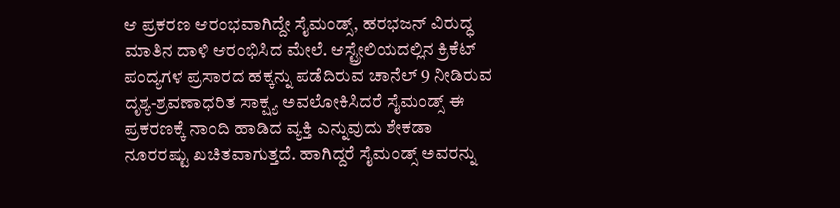ಆ ಪ್ರಕರಣ ಆರಂಭವಾಗಿದ್ದೇ ಸೈಮಂಡ್ಸ್, ಹರಭಜನ್ ವಿರುದ್ಧ ಮಾತಿನ ದಾಳಿ ಆರಂಭಿಸಿದ ಮೇಲೆ. ಆಸ್ಟ್ರೇಲಿಯದಲ್ಲಿನ ಕ್ರಿಕೆಟ್ ಪಂದ್ಯಗಳ ಪ್ರಸಾರದ ಹಕ್ಕನ್ನು ಪಡೆದಿರುವ ಚಾನೆಲ್ 9 ನೀಡಿರುವ ದೃಶ್ಯ-ಶ್ರವಣಾಧರಿತ ಸಾಕ್ಷ್ಯ ಅವಲೋಕಿಸಿದರೆ ಸೈಮಂಡ್ಸ್ ಈ ಪ್ರಕರಣಕ್ಕೆ ನಾಂದಿ ಹಾಡಿದ ವ್ಯಕ್ತಿ ಎನ್ನುವುದು ಶೇಕಡಾ ನೂರರಷ್ಟು ಖಚಿತವಾಗುತ್ತದೆ. ಹಾಗಿದ್ದರೆ ಸೈಮಂಡ್ಸ್ ಅವರನ್ನು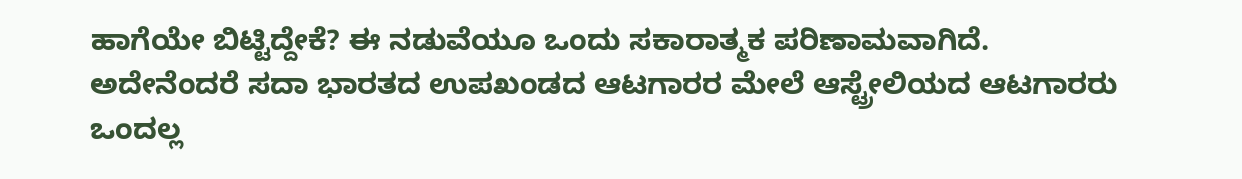ಹಾಗೆಯೇ ಬಿಟ್ಟಿದ್ದೇಕೆ? ಈ ನಡುವೆಯೂ ಒಂದು ಸಕಾರಾತ್ಮಕ ಪರಿಣಾಮವಾಗಿದೆ. ಅದೇನೆಂದರೆ ಸದಾ ಭಾರತದ ಉಪಖಂಡದ ಆಟಗಾರರ ಮೇಲೆ ಆಸ್ಟ್ರೇಲಿಯದ ಆಟಗಾರರು ಒಂದಲ್ಲ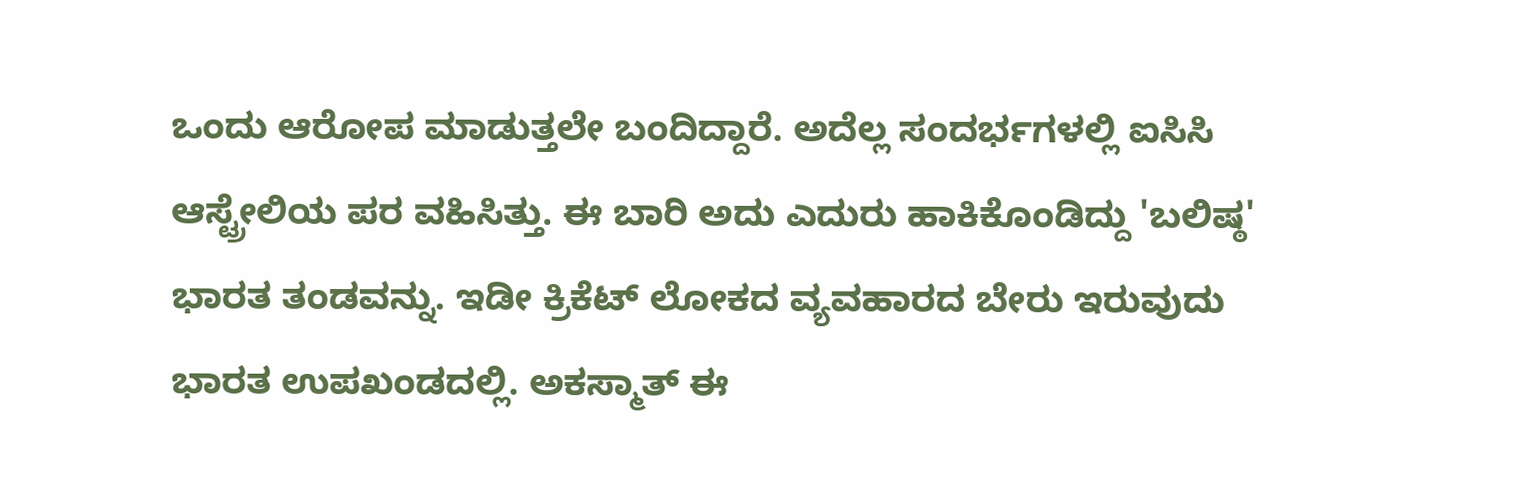ಒಂದು ಆರೋಪ ಮಾಡುತ್ತಲೇ ಬಂದಿದ್ದಾರೆ. ಅದೆಲ್ಲ ಸಂದರ್ಭಗಳಲ್ಲಿ ಐಸಿಸಿ ಆಸ್ಟ್ರೇಲಿಯ ಪರ ವಹಿಸಿತ್ತು. ಈ ಬಾರಿ ಅದು ಎದುರು ಹಾಕಿಕೊಂಡಿದ್ದು 'ಬಲಿಷ್ಠ' ಭಾರತ ತಂಡವನ್ನು. ಇಡೀ ಕ್ರಿಕೆಟ್ ಲೋಕದ ವ್ಯವಹಾರದ ಬೇರು ಇರುವುದು ಭಾರತ ಉಪಖಂಡದಲ್ಲಿ. ಅಕಸ್ಮಾತ್ ಈ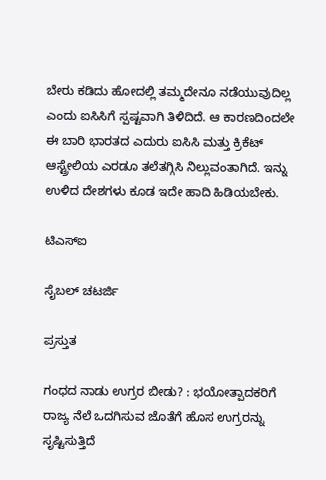ಬೇರು ಕಡಿದು ಹೋದಲ್ಲಿ ತಮ್ಮದೇನೂ ನಡೆಯುವುದಿಲ್ಲ ಎಂದು ಐಸಿಸಿಗೆ ಸ್ಪಷ್ಟವಾಗಿ ತಿಳಿದಿದೆ. ಆ ಕಾರಣದಿಂದಲೇ ಈ ಬಾರಿ ಭಾರತದ ಎದುರು ಐಸಿಸಿ ಮತ್ತು ಕ್ರಿಕೆಟ್ ಆಸ್ಟ್ರೇಲಿಯ ಎರಡೂ ತಲೆತಗ್ಗಿಸಿ ನಿಲ್ಲುವಂತಾಗಿದೆ. ಇನ್ನು ಉಳಿದ ದೇಶಗಳು ಕೂಡ ಇದೇ ಹಾದಿ ಹಿಡಿಯಬೇಕು.

ಟಿಎಸ್‌ಐ

ಸೈಬಲ್ ಚಟರ್ಜಿ

ಪ್ರಸ್ತುತ

ಗಂಧದ ನಾಡು ಉಗ್ರರ ಬೀಡು? : ಭಯೋತ್ಪಾದಕರಿಗೆ ರಾಜ್ಯ ನೆಲೆ ಒದಗಿಸುವ ಜೊತೆಗೆ ಹೊಸ ಉಗ್ರರನ್ನು ಸೃಷ್ಟಿಸುತ್ತಿದೆ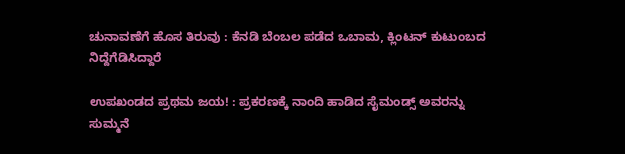ಚುನಾವಣೆಗೆ ಹೊಸ ತಿರುವು : ಕೆನಡಿ ಬೆಂಬಲ ಪಡೆದ ಒಬಾಮ, ಕ್ಲಿಂಟನ್ ಕುಟುಂಬದ ನಿದ್ದೆಗೆಡಿಸಿದ್ದಾರೆ

ಉಪಖಂಡದ ಪ್ರಥಮ ಜಯ! : ಪ್ರಕರಣಕ್ಕೆ ನಾಂದಿ ಹಾಡಿದ ಸೈಮಂಡ್ಸ್ ಅವರನ್ನು ಸುಮ್ಮನೆ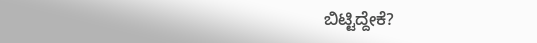ಬಿಟ್ಟಿದ್ದೇಕೆ?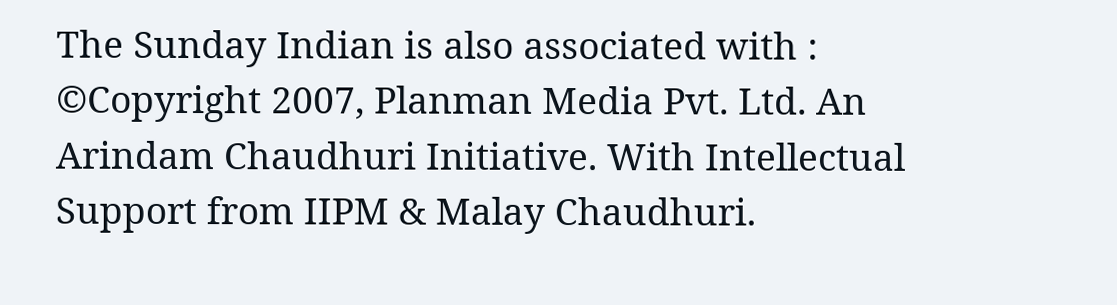The Sunday Indian is also associated with :
©Copyright 2007, Planman Media Pvt. Ltd. An Arindam Chaudhuri Initiative. With Intellectual Support from IIPM & Malay Chaudhuri.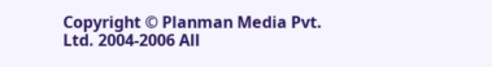Copyright © Planman Media Pvt. Ltd. 2004-2006 All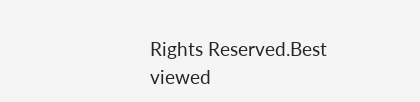Rights Reserved.Best viewed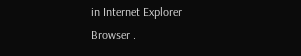in Internet Explorer Browser .